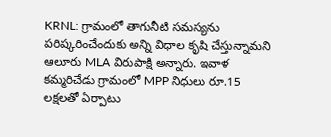KRNL: గ్రామంలో తాగునీటి సమస్యను పరిష్కరించేందుకు అన్ని విధాల కృషి చేస్తున్నామని ఆలూరు MLA విరుపాక్షి అన్నారు. ఇవాళ కమ్మరిచేడు గ్రామంలో MPP నిధులు రూ.15 లక్షలతో ఏర్పాటు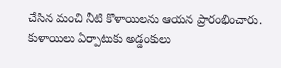చేసిన మంచి నీటి కొళాయిలను ఆయన ప్రారంభించారు. కుళాయిలు ఏర్పాటుకు అడ్డంకులు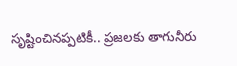సృష్టించినప్పటికీ.. ప్రజలకు తాగునీరు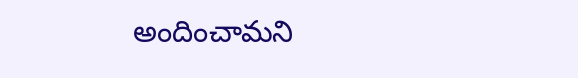అందించామని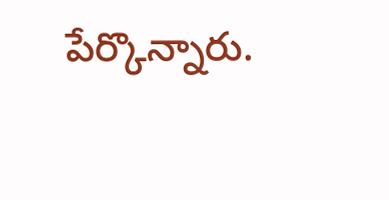పేర్కొన్నారు.